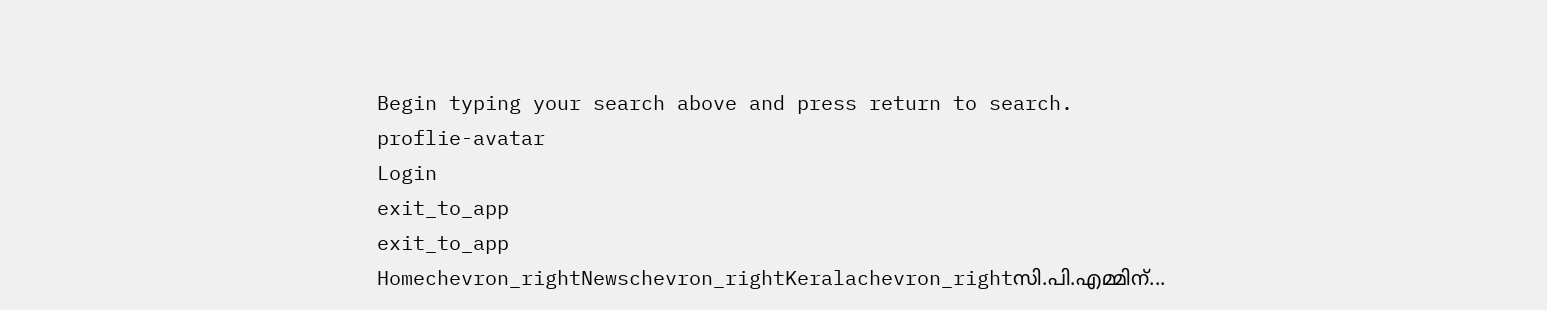Begin typing your search above and press return to search.
proflie-avatar
Login
exit_to_app
exit_to_app
Homechevron_rightNewschevron_rightKeralachevron_rightസി.പി.എമ്മിന്...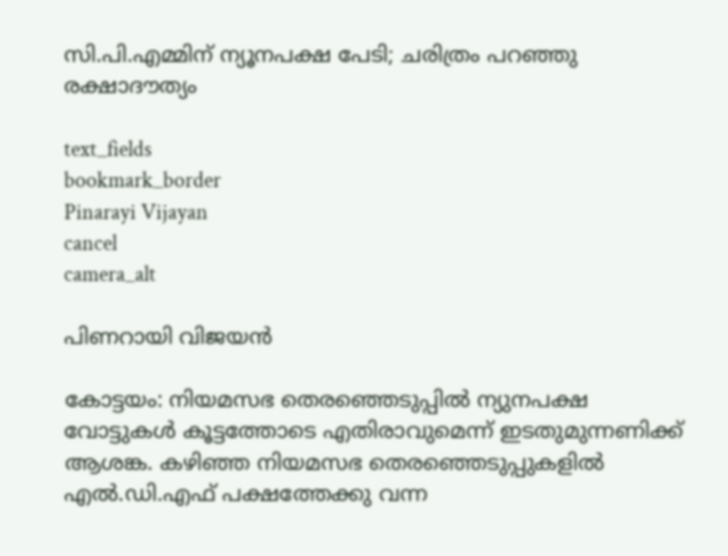സി.പി.എമ്മിന് ന്യൂനപക്ഷ പേടി; ചരിത്രം പറഞ്ഞു രക്ഷാദൗത്യം

text_fields
bookmark_border
Pinarayi Vijayan
cancel
camera_alt

പിണറായി വിജയൻ

കോട്ടയം: നിയമസഭ തെരഞ്ഞെടുപ്പിൽ ന്യുനപക്ഷ വോട്ടുകൾ കൂട്ടത്തോടെ എതിരാവുമെന്ന് ഇടതുമുന്നണിക്ക് ആശങ്ക. കഴിഞ്ഞ നിയമസഭ തെരഞ്ഞെടുപ്പുകളിൽ എൽ.ഡി.എഫ് പക്ഷത്തേക്കു വന്ന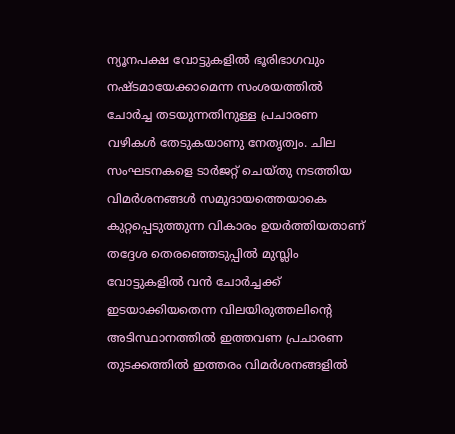ന്യൂനപക്ഷ വോട്ടുകളിൽ ഭൂരിഭാഗവും നഷ്ടമായേക്കാമെന്ന സംശയത്തിൽ ചോർച്ച തടയുന്നതിനുള്ള പ്രചാരണ വഴികൾ തേടുകയാണു നേതൃത്വം. ചില സംഘടനകളെ ടാർജറ്റ് ചെയ്തു നടത്തിയ വിമർശനങ്ങൾ സമുദായത്തെയാകെ കുറ്റപ്പെടുത്തുന്ന വികാരം ഉയർത്തിയതാണ് തദ്ദേശ തെരഞ്ഞെടുപ്പിൽ മുസ്ലിം വോട്ടുകളിൽ വൻ ചോർച്ചക്ക് ഇടയാക്കിയതെന്ന വിലയിരുത്തലിന്‍റെ അടിസ്ഥാനത്തിൽ ഇത്തവണ പ്രചാരണ തുടക്കത്തിൽ ഇത്തരം വിമർശനങ്ങളിൽ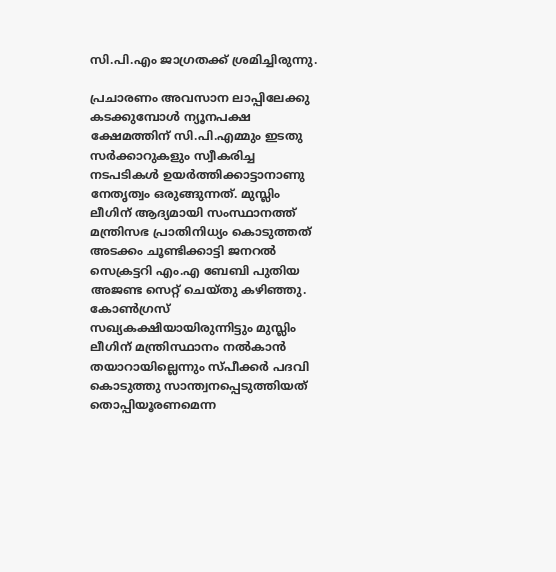സി.പി.എം ജാഗ്രതക്ക് ശ്രമിച്ചിരുന്നു.

പ്രചാരണം അവസാന ലാപ്പിലേക്കു കടക്കുമ്പോൾ ന്യൂനപക്ഷ ക്ഷേമത്തിന് സി.പി.എമ്മും ഇടതു സർക്കാറുകളും സ്വീകരിച്ച നടപടികൾ ഉയർത്തിക്കാട്ടാനാണു നേതൃത്വം ഒരുങ്ങുന്നത്. മുസ്ലിം ലീഗിന് ആദ്യമായി സംസ്ഥാനത്ത് മന്ത്രിസഭ പ്രാതിനിധ്യം കൊടുത്തത് അടക്കം ചൂണ്ടിക്കാട്ടി ജനറൽ സെക്രട്ടറി എം.എ ബേബി പുതിയ അജണ്ട സെറ്റ് ചെയ്തു കഴിഞ്ഞു. കോൺഗ്രസ് സഖ്യകക്ഷിയായിരുന്നിട്ടും മുസ്ലിം ലീഗിന് മന്ത്രിസ്ഥാനം നൽകാൻ തയാറായില്ലെന്നും സ്പീക്കർ പദവി കൊടുത്തു സാന്ത്വനപ്പെടുത്തിയത് തൊപ്പിയൂരണമെന്ന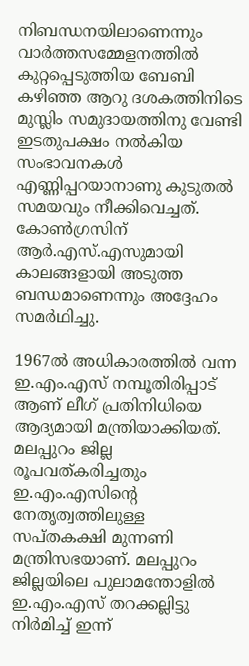നിബന്ധനയിലാണെന്നും വാർത്തസമ്മേളനത്തിൽ കുറ്റപ്പെടുത്തിയ ബേബി കഴിഞ്ഞ ആറു ദശകത്തിനിടെ മുസ്ലിം സമുദായത്തിനു വേണ്ടി ഇടതുപക്ഷം നൽകിയ സംഭാവനകൾ എണ്ണിപ്പറയാനാണു കുടുതൽ സമയവും നീക്കിവെച്ചത്. കോൺഗ്രസിന് ആർ.എസ്.എസുമായി കാലങ്ങളായി അടുത്ത ബന്ധമാണെന്നും അദ്ദേഹം സമർഥിച്ചു.

1967ൽ അധികാരത്തിൽ വന്ന ഇ.എം.എസ് നമ്പൂതിരിപ്പാട് ആണ് ലീഗ് പ്രതിനിധിയെ ആദ്യമായി മന്ത്രിയാക്കിയത്. മലപ്പുറം ജില്ല രൂപവത്കരിച്ചതും ഇ.എം.എസിന്‍റെ നേതൃത്വത്തിലുള്ള സപ്തകക്ഷി മുന്നണി മന്ത്രിസഭയാണ്. മലപ്പുറം ജില്ലയിലെ പുലാമന്തോളിൽ ഇ.എം.എസ് തറക്കല്ലിട്ടു നിർമിച്ച് ഇന്ന്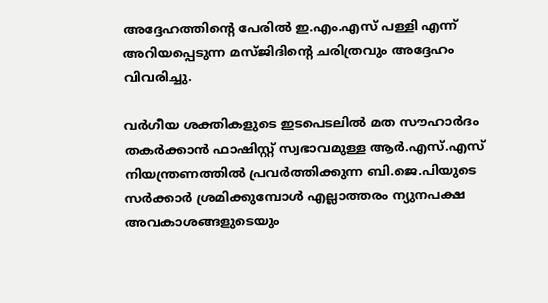അദ്ദേഹത്തിന്‍റെ പേരിൽ ഇ.എം.എസ് പള്ളി എന്ന് അറിയപ്പെടുന്ന മസ്ജിദിന്‍റെ ചരിത്രവും അദ്ദേഹം വിവരിച്ചു.

വർഗീയ ശക്തികളുടെ ഇടപെടലിൽ മത സൗഹാർദം തകർക്കാൻ ഫാഷിസ്റ്റ് സ്വഭാവമുള്ള ആർ.എസ്.എസ് നിയന്ത്രണത്തിൽ പ്രവർത്തിക്കുന്ന ബി.ജെ.പിയുടെ സർക്കാർ ശ്രമിക്കുമ്പോൾ എല്ലാത്തരം ന്യുനപക്ഷ അവകാശങ്ങളുടെയും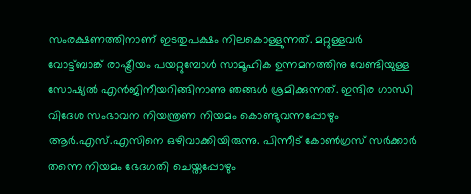സംരക്ഷണത്തിനാണ് ഇടതുപക്ഷം നിലകൊള്ളുന്നത്. മറ്റുള്ളവർ വോട്ട്ബാങ്ക് രാഷ്ട്രീയം പയറ്റുമ്പോൾ സാമൂഹിക ഉന്നമനത്തിനു വേണ്ടിയുള്ള സോഷ്യൽ എൻജിനീയറിങ്ങിനാണു ഞങ്ങൾ ശ്രമിക്കുന്നത്. ഇന്ദിര ഗാന്ധി വിദേശ സംഭാവന നിയന്ത്രണ നിയമം കൊണ്ടുവന്നപ്പോഴും ആർ.എസ്.എസിനെ ഒഴിവാക്കിയിരുന്നു. പിന്നീട് കോൺഗ്രസ് സർക്കാർ തന്നെ നിയമം ഭേദഗതി ചെയ്തപ്പോഴും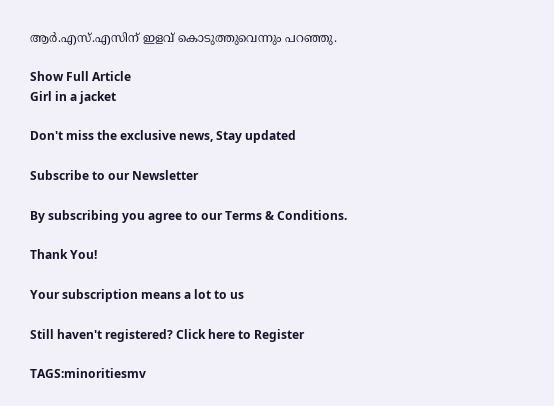ആർ.എസ്.എസിന് ഇളവ് കൊടുത്തുവെന്നും പറഞ്ഞു.

Show Full Article
Girl in a jacket

Don't miss the exclusive news, Stay updated

Subscribe to our Newsletter

By subscribing you agree to our Terms & Conditions.

Thank You!

Your subscription means a lot to us

Still haven't registered? Click here to Register

TAGS:minoritiesmv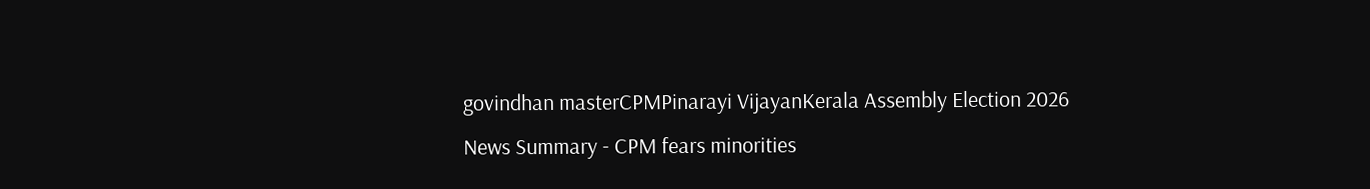govindhan masterCPMPinarayi VijayanKerala Assembly Election 2026
News Summary - CPM fears minorities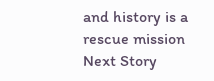and history is a rescue mission
Next Story